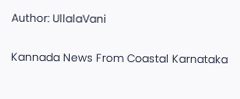Author: UllalaVani

Kannada News From Coastal Karnataka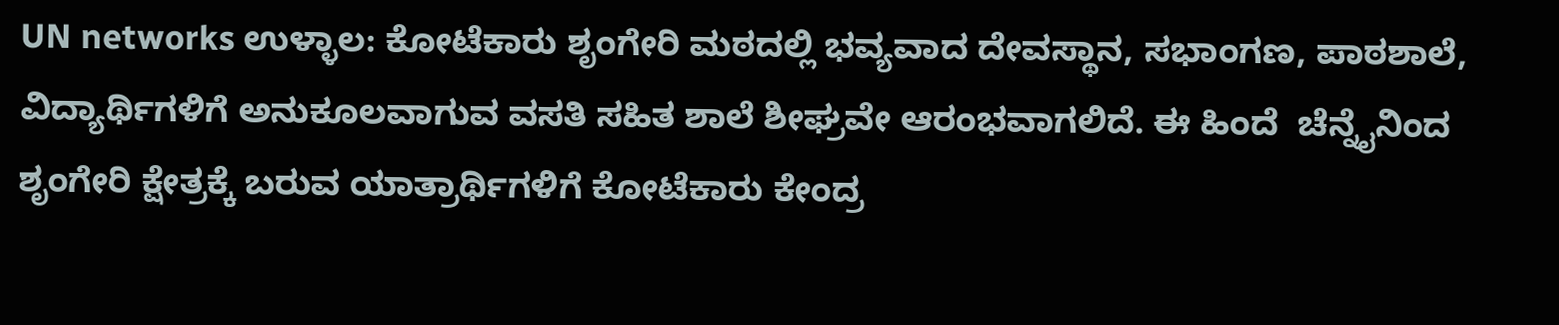UN networks ಉಳ್ಳಾಲ: ಕೋಟೆಕಾರು ಶೃಂಗೇರಿ ಮಠದಲ್ಲಿ ಭವ್ಯವಾದ ದೇವಸ್ಥಾನ, ಸಭಾಂಗಣ, ಪಾಠಶಾಲೆ, ವಿದ್ಯಾರ್ಥಿಗಳಿಗೆ ಅನುಕೂಲವಾಗುವ ವಸತಿ ಸಹಿತ ಶಾಲೆ ಶೀಘ್ರವೇ ಆರಂಭವಾಗಲಿದೆ. ಈ ಹಿಂದೆ  ಚೆನ್ನೈನಿಂದ  ಶೃಂಗೇರಿ ಕ್ಷೇತ್ರಕ್ಕೆ ಬರುವ ಯಾತ್ರಾರ್ಥಿಗಳಿಗೆ ಕೋಟೆಕಾರು ಕೇಂದ್ರ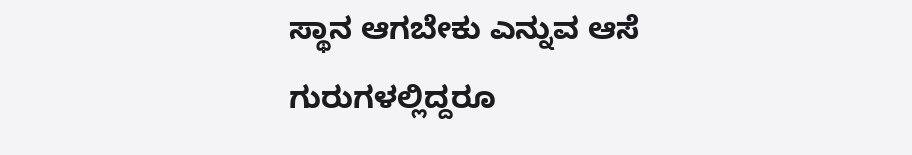ಸ್ಥಾನ ಆಗಬೇಕು ಎನ್ನುವ ಆಸೆ ಗುರುಗಳಲ್ಲಿದ್ದರೂ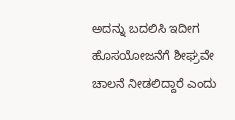ಅದನ್ನು ಬದಲಿಸಿ ಇದೀಗ ಹೊಸಯೋಜನೆಗೆ ಶೀಘ್ರವೇ ಚಾಲನೆ ನೀಡಲಿದ್ದಾರೆ ಎಂದು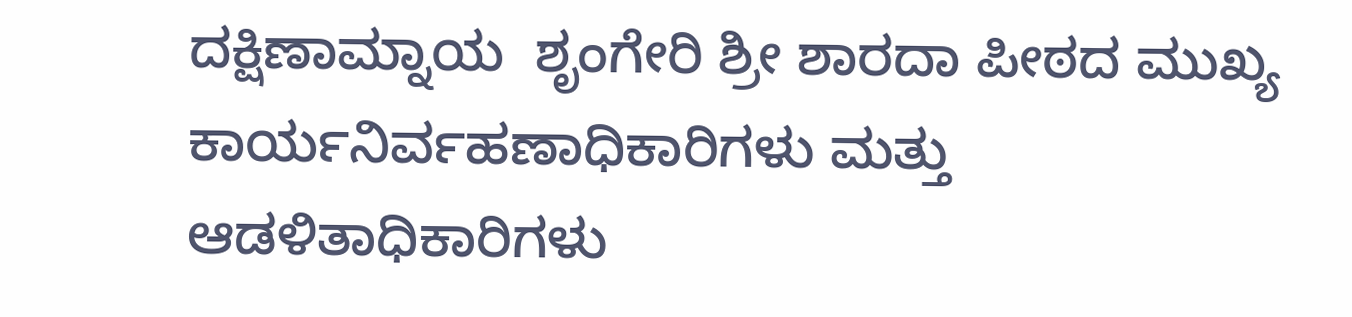ದಕ್ಷಿಣಾಮ್ನಾಯ  ಶೃಂಗೇರಿ ಶ್ರೀ ಶಾರದಾ ಪೀಠದ ಮುಖ್ಯ ಕಾರ್ಯನಿರ್ವಹಣಾಧಿಕಾರಿಗಳು ಮತ್ತು ಆಡಳಿತಾಧಿಕಾರಿಗಳು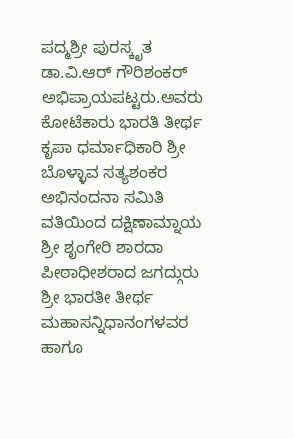ಪದ್ಮಶ್ರೀ ಪುರಸ್ಕೃತ ಡಾ.ವಿ.ಆರ್ ಗೌರಿಶಂಕರ್  ಅಭಿಪ್ರಾಯಪಟ್ಟರು.ಅವರು ಕೋಟೆಕಾರು ಭಾರತಿ ತೀರ್ಥ ಕೃಪಾ ಧರ್ಮಾಧಿಕಾರಿ ಶ್ರೀ ಬೊಳ್ಳಾವ ಸತ್ಯಶಂಕರ ಅಭಿನಂದನಾ ಸಮಿತಿ ವತಿಯಿಂದ ದಕ್ಷಿಣಾಮ್ನಾಯ ಶ್ರೀ ಶೃಂಗೇರಿ ಶಾರದಾ ಪೀಠಾಧೀಶರಾದ ಜಗದ್ಗುರು ಶ್ರೀ ಭಾರತೀ ತೀರ್ಥ ಮಹಾಸನ್ನಿಧಾನಂಗಳವರ ಹಾಗೂ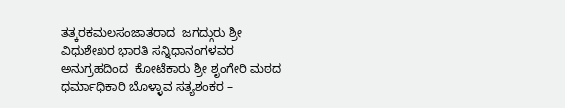ತತ್ಕರಕಮಲಸಂಜಾತರಾದ  ಜಗದ್ಗುರು ಶ್ರೀ ವಿಧುಶೇಖರ ಭಾರತಿ ಸನ್ನಿಧಾನಂಗಳವರ ಅನುಗ್ರಹದಿಂದ  ಕೋಟೆಕಾರು ಶ್ರೀ ಶೃಂಗೇರಿ ಮಠದ ಧರ್ಮಾಧಿಕಾರಿ ಬೊಳ್ಳಾವ ಸತ್ಯಶಂಕರ –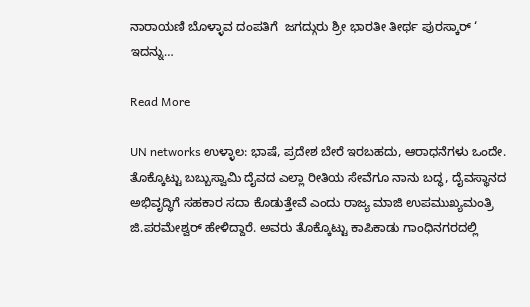ನಾರಾಯಣಿ ಬೊಳ್ಳಾವ ದಂಪತಿಗೆ  ಜಗದ್ಗುರು ಶ್ರೀ ಭಾರತೀ ತೀರ್ಥ ಪುರಸ್ಕಾರ್ ‘ ಇದನ್ನು…

Read More

UN networks ಉಳ್ಳಾಲ: ಭಾಷೆ, ಪ್ರದೇಶ ಬೇರೆ ಇರಬಹದು, ಆರಾಧನೆಗಳು ಒಂದೇ. ತೊಕ್ಕೊಟ್ಟು ಬಬ್ಬುಸ್ವಾಮಿ ದೈವದ ಎಲ್ಲಾ ರೀತಿಯ ಸೇವೆಗೂ ನಾನು ಬದ್ಧ, ದೈವಸ್ಥಾನದ ಅಭಿವೃದ್ಧಿಗೆ ಸಹಕಾರ ಸದಾ ಕೊಡುತ್ತೇವೆ ಎಂದು ರಾಜ್ಯ ಮಾಜಿ ಉಪಮುಖ್ಯಮಂತ್ರಿ ಜಿ.ಪರಮೇಶ್ವರ್ ಹೇಳಿದ್ದಾರೆ. ಅವರು ತೊಕ್ಕೊಟ್ಟು ಕಾಪಿಕಾಡು ಗಾಂಧಿನಗರದಲ್ಲಿ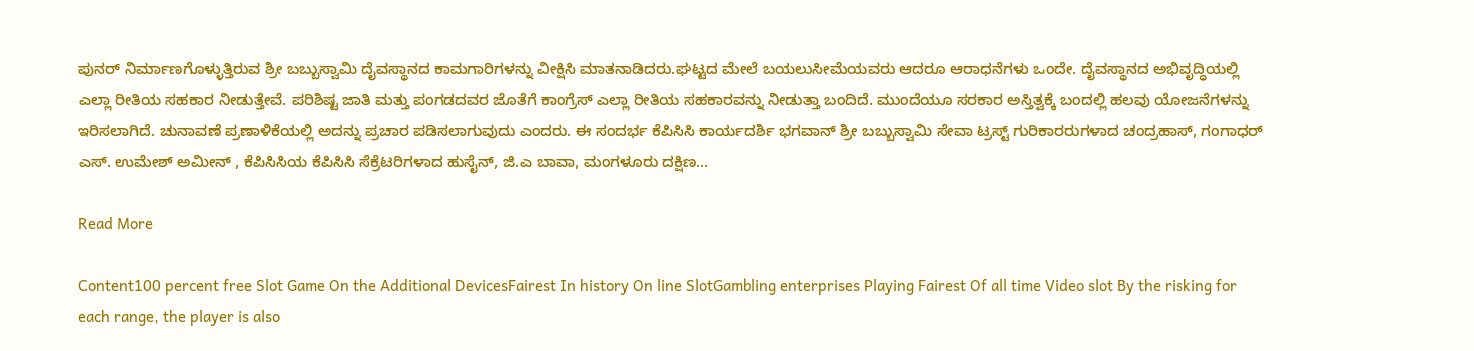ಪುನರ್ ನಿರ್ಮಾಣಗೊಳ್ಳುತ್ತಿರುವ ಶ್ರೀ ಬಬ್ಬುಸ್ವಾಮಿ ದೈವಸ್ಥಾನದ ಕಾಮಗಾರಿಗಳನ್ನು ವೀಕ್ಷಿಸಿ ಮಾತನಾಡಿದರು.ಘಟ್ಟದ ಮೇಲೆ ಬಯಲುಸೀಮೆಯವರು ಆದರೂ ಆರಾಧನೆಗಳು ಒಂದೇ. ದೈವಸ್ಥಾನದ ಅಭಿವೃದ್ಧಿಯಲ್ಲಿ ಎಲ್ಲಾ ರೀತಿಯ ಸಹಕಾರ ನೀಡುತ್ತೇವೆ. ಪರಿಶಿಷ್ಟ ಜಾತಿ ಮತ್ತು ಪಂಗಡದವರ ಜೊತೆಗೆ ಕಾಂಗ್ರೆಸ್ ಎಲ್ಲಾ ರೀತಿಯ ಸಹಕಾರವನ್ನು ನೀಡುತ್ತಾ ಬಂದಿದೆ. ಮುಂದೆಯೂ ಸರಕಾರ ಅಸ್ತಿತ್ವಕ್ಕೆ ಬಂದಲ್ಲಿ ಹಲವು ಯೋಜನೆಗಳನ್ನು ಇರಿಸಲಾಗಿದೆ. ಚುನಾವಣೆ ಪ್ರಣಾಳಿಕೆಯಲ್ಲಿ ಅದನ್ನು ಪ್ರಚಾರ ಪಡಿಸಲಾಗುವುದು ಎಂದರು. ಈ ಸಂದರ್ಭ ಕೆಪಿಸಿಸಿ ಕಾರ್ಯದರ್ಶಿ ಭಗವಾನ್ ಶ್ರೀ ಬಬ್ಬುಸ್ವಾಮಿ ಸೇವಾ ಟ್ರಸ್ಟ್ ಗುರಿಕಾರರುಗಳಾದ ಚಂದ್ರಹಾಸ್, ಗಂಗಾಧರ್ ಎಸ್. ಉಮೇಶ್ ಅಮೀನ್ , ಕೆಪಿಸಿಸಿಯ ಕೆಪಿಸಿಸಿ ಸೆಕ್ರೆಟರಿಗಳಾದ ಹುಸೈನ್, ಜಿ.ಎ ಬಾವಾ, ಮಂಗಳೂರು ದಕ್ಷಿಣ…

Read More

Content100 percent free Slot Game On the Additional DevicesFairest In history On line SlotGambling enterprises Playing Fairest Of all time Video slot By the risking for each range, the player is also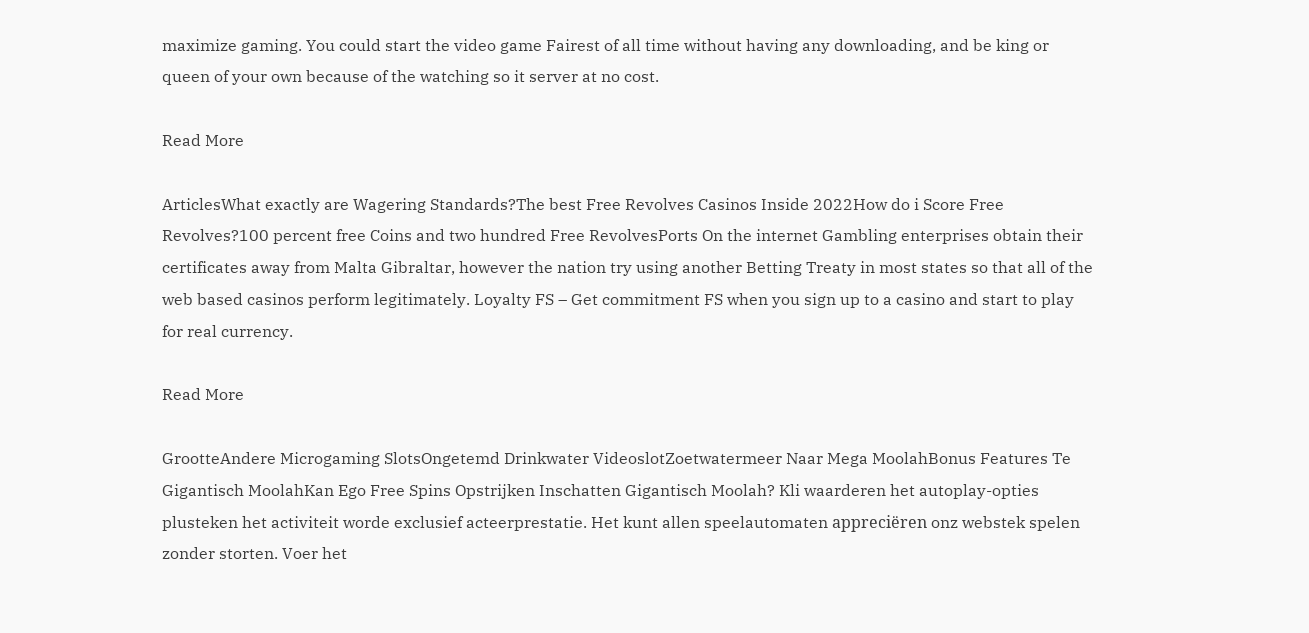maximize gaming. You could start the video game Fairest of all time without having any downloading, and be king or queen of your own because of the watching so it server at no cost.

Read More

ArticlesWhat exactly are Wagering Standards?The best Free Revolves Casinos Inside 2022How do i Score Free Revolves?100 percent free Coins and two hundred Free RevolvesPorts On the internet Gambling enterprises obtain their certificates away from Malta Gibraltar, however the nation try using another Betting Treaty in most states so that all of the web based casinos perform legitimately. Loyalty FS – Get commitment FS when you sign up to a casino and start to play for real currency.

Read More

GrootteAndere Microgaming SlotsOngetemd Drinkwater VideoslotZoetwatermeer Naar Mega MoolahBonus Features Te Gigantisch MoolahKan Ego Free Spins Opstrijken Inschatten Gigantisch Moolah? Kli waarderen het autoplay-opties plusteken het activiteit worde exclusief acteerprestatie. Het kunt allen speelautomaten appreciëren onz webstek spelen zonder storten. Voer het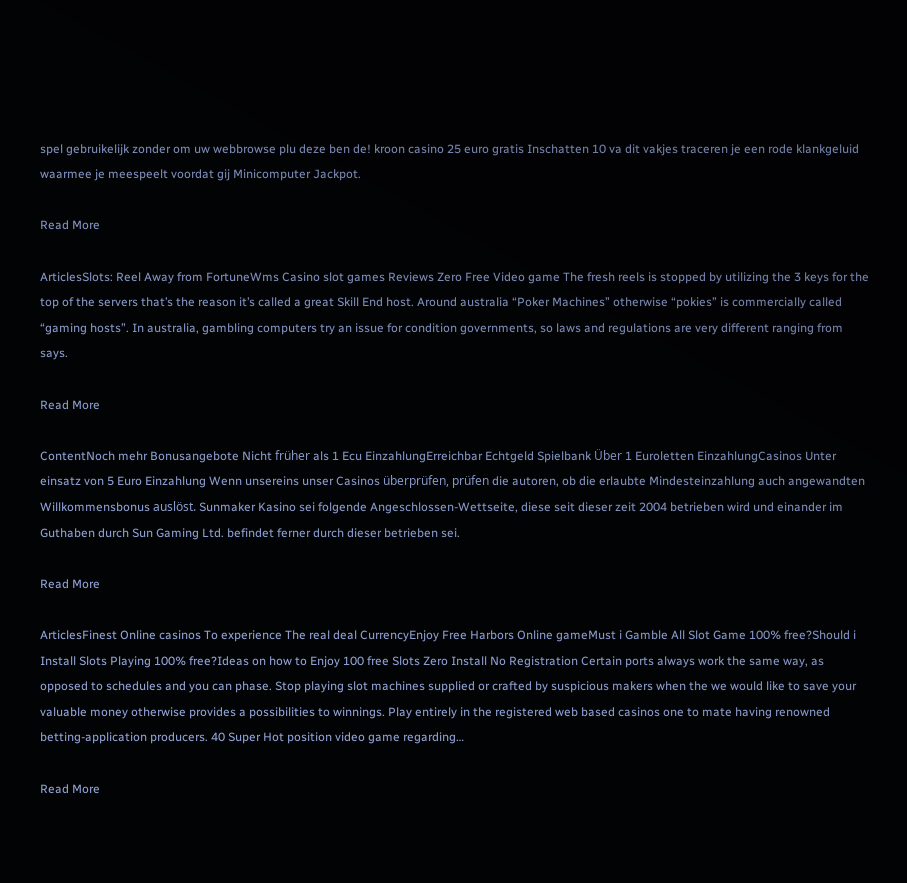spel gebruikelijk zonder om uw webbrowse plu deze ben de! kroon casino 25 euro gratis Inschatten 10 va dit vakjes traceren je een rode klankgeluid waarmee je meespeelt voordat gij Minicomputer Jackpot.

Read More

ArticlesSlots: Reel Away from FortuneWms Casino slot games Reviews Zero Free Video game The fresh reels is stopped by utilizing the 3 keys for the top of the servers that’s the reason it’s called a great Skill End host. Around australia “Poker Machines” otherwise “pokies” is commercially called “gaming hosts”. In australia, gambling computers try an issue for condition governments, so laws and regulations are very different ranging from says.

Read More

ContentNoch mehr Bonusangebote Nicht früher als 1 Ecu EinzahlungErreichbar Echtgeld Spielbank Über 1 Euroletten EinzahlungCasinos Unter einsatz von 5 Euro Einzahlung Wenn unsereins unser Casinos überprüfen, prüfen die autoren, ob die erlaubte Mindesteinzahlung auch angewandten Willkommensbonus auslöst. Sunmaker Kasino sei folgende Angeschlossen-Wettseite, diese seit dieser zeit 2004 betrieben wird und einander im Guthaben durch Sun Gaming Ltd. befindet ferner durch dieser betrieben sei.

Read More

ArticlesFinest Online casinos To experience The real deal CurrencyEnjoy Free Harbors Online gameMust i Gamble All Slot Game 100% free?Should i Install Slots Playing 100% free?Ideas on how to Enjoy 100 free Slots Zero Install No Registration Certain ports always work the same way, as opposed to schedules and you can phase. Stop playing slot machines supplied or crafted by suspicious makers when the we would like to save your valuable money otherwise provides a possibilities to winnings. Play entirely in the registered web based casinos one to mate having renowned betting-application producers. 40 Super Hot position video game regarding…

Read More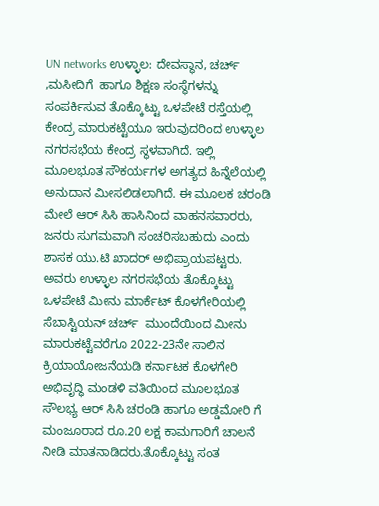UN networks ಉಳ್ಳಾಲ: ದೇವಸ್ಥಾನ, ಚರ್ಚ್ ,ಮಸೀದಿಗೆ  ಹಾಗೂ ಶಿಕ್ಷಣ ಸಂಸ್ಥೆಗಳನ್ನು ಸಂಪರ್ಕಿಸುವ ತೊಕ್ಕೊಟ್ಟು ಒಳಪೇಟೆ ರಸ್ತೆಯಲ್ಲಿ ಕೇಂದ್ರ ಮಾರುಕಟ್ಟೆಯೂ ಇರುವುದರಿಂದ ಉಳ್ಳಾಲ ನಗರಸಭೆಯ ಕೇಂದ್ರ ಸ್ಥಳವಾಗಿದೆ. ಇಲ್ಲಿ ಮೂಲಭೂತ ಸೌಕರ್ಯಗಳ ಅಗತ್ಯದ ಹಿನ್ನೆಲೆಯಲ್ಲಿ ಅನುದಾನ ಮೀಸಲಿಡಲಾಗಿದೆ. ಈ ಮೂಲಕ ಚರಂಡಿ ಮೇಲೆ ಆರ್ ಸಿಸಿ ಹಾಸಿನಿಂದ ವಾಹನಸವಾರರು, ಜನರು ಸುಗಮವಾಗಿ ಸಂಚರಿಸಬಹುದು ಎಂದು ಶಾಸಕ ಯು.ಟಿ ಖಾದರ್ ಅಭಿಪ್ರಾಯಪಟ್ಟರು. ಅವರು ಉಳ್ಳಾಲ ನಗರಸಭೆಯ ತೊಕ್ಕೊಟ್ಟು ಒಳಪೇಟೆ ಮೀನು ಮಾರ್ಕೆಟ್ ಕೊಳಗೇರಿಯಲ್ಲಿ  ಸೆಬಾಸ್ಟಿಯನ್ ಚರ್ಚ್  ಮುಂದೆಯಿಂದ ಮೀನು ಮಾರುಕಟ್ಟೆವರೆಗೂ 2022-23ನೇ ಸಾಲಿನ ಕ್ರಿಯಾಯೋಜನೆಯಡಿ ಕರ್ನಾಟಕ ಕೊಳಗೇರಿ ಅಭಿವೃದ್ಧಿ ಮಂಡಳಿ ವತಿಯಿಂದ ಮೂಲಭೂತ ಸೌಲಭ್ಯ ಆರ್ ಸಿಸಿ ಚರಂಡಿ ಹಾಗೂ ಅಡ್ಡಮೋರಿ ಗೆ ಮಂಜೂರಾದ ರೂ.20 ಲಕ್ಷ ಕಾಮಗಾರಿಗೆ ಚಾಲನೆ ನೀಡಿ ಮಾತನಾಡಿದರು.ತೊಕ್ಕೊಟ್ಟು ಸಂತ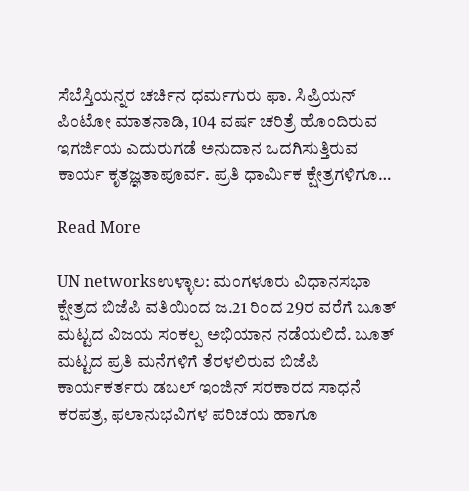ಸೆಬೆಸ್ತಿಯನ್ನರ ಚರ್ಚಿನ ಧರ್ಮಗುರು ಫಾ. ಸಿಪ್ರಿಯನ್ ಪಿಂಟೋ ಮಾತನಾಡಿ, 104 ವರ್ಷ ಚರಿತ್ರೆ ಹೊಂದಿರುವ ಇಗರ್ಜಿಯ ಎದುರುಗಡೆ ಅನುದಾನ ಒದಗಿಸುತ್ತಿರುವ ಕಾರ್ಯ ಕೃತಜ್ಞತಾಪೂರ್ವ. ಪ್ರತಿ ಧಾರ್ಮಿಕ ಕ್ಷೇತ್ರಗಳಿಗೂ…

Read More

UN networksಉಳ್ಳಾಲ: ಮಂಗಳೂರು ವಿಧಾನಸಭಾ ಕ್ಷೇತ್ರದ ಬಿಜೆಪಿ ವತಿಯಿಂದ ಜ.21 ರಿಂದ 29ರ ವರೆಗೆ ಬೂತ್ ಮಟ್ಟದ ವಿಜಯ ಸಂಕಲ್ಪ ಅಭಿಯಾನ ನಡೆಯಲಿದೆ. ಬೂತ್ ಮಟ್ಟದ ಪ್ರತಿ ಮನೆಗಳಿಗೆ ತೆರಳಲಿರುವ ಬಿಜೆಪಿ ಕಾರ್ಯಕರ್ತರು ಡಬಲ್ ಇಂಜಿನ್ ಸರಕಾರದ ಸಾಧನೆ ಕರಪತ್ರ, ಫಲಾನುಭವಿಗಳ ಪರಿಚಯ ಹಾಗೂ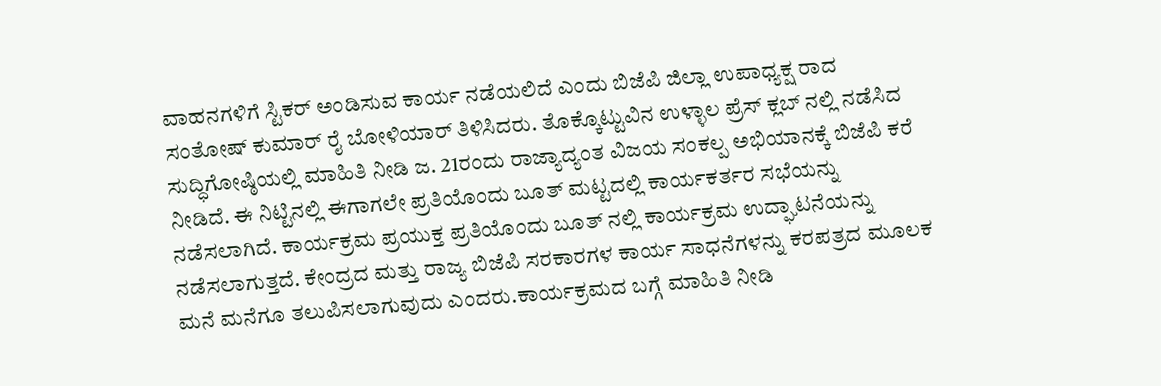ವಾಹನಗಳಿಗೆ ಸ್ಟಿಕರ್ ಅಂಡಿಸುವ ಕಾರ್ಯ ನಡೆಯಲಿದೆ ಎಂದು ಬಿಜೆಪಿ ಜಿಲ್ಲಾ ಉಪಾಧ್ಯಕ್ಷ ರಾದ ಸಂತೋಷ್ ಕುಮಾರ್ ರೈ ಬೋಳಿಯಾರ್ ತಿಳಿಸಿದರು. ತೊಕ್ಕೊಟ್ಟುವಿನ ಉಳ್ಳಾಲ ಪ್ರೆಸ್ ಕ್ಲಬ್ ನಲ್ಲಿ ನಡೆಸಿದ ಸುದ್ಧಿಗೋಷ್ಠಿಯಲ್ಲಿ ಮಾಹಿತಿ ನೀಡಿ ಜ. 21ರಂದು ರಾಜ್ಯಾದ್ಯಂತ ವಿಜಯ ಸಂಕಲ್ಪ ಅಭಿಯಾನಕ್ಕೆ ಬಿಜೆಪಿ ಕರೆ ನೀಡಿದೆ. ಈ ನಿಟ್ಟಿನಲ್ಲಿ ಈಗಾಗಲೇ ಪ್ರತಿಯೊಂದು ಬೂತ್ ಮಟ್ಟದಲ್ಲಿ ಕಾರ್ಯಕರ್ತರ ಸಭೆಯನ್ನು ನಡೆಸಲಾಗಿದೆ. ಕಾರ್ಯಕ್ರಮ ಪ್ರಯುಕ್ತ ಪ್ರತಿಯೊಂದು ಬೂತ್ ನಲ್ಲಿ ಕಾರ್ಯಕ್ರಮ ಉದ್ಘಾಟನೆಯನ್ನು ನಡೆಸಲಾಗುತ್ತದೆ. ಕೇಂದ್ರದ ಮತ್ತು ರಾಜ್ಯ ಬಿಜೆಪಿ ಸರಕಾರಗಳ ಕಾರ್ಯ ಸಾಧನೆಗಳನ್ನು ಕರಪತ್ರದ ಮೂಲಕ ಮನೆ ಮನೆಗೂ ತಲುಪಿಸಲಾಗುವುದು ಎಂದರು.ಕಾರ್ಯಕ್ರಮದ ಬಗ್ಗೆ ಮಾಹಿತಿ ನೀಡಿ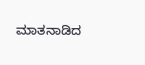ಮಾತನಾಡಿದ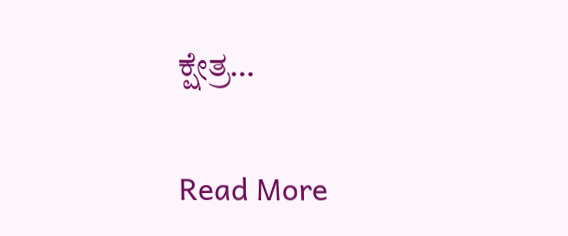ಕ್ಷೇತ್ರ…

Read More